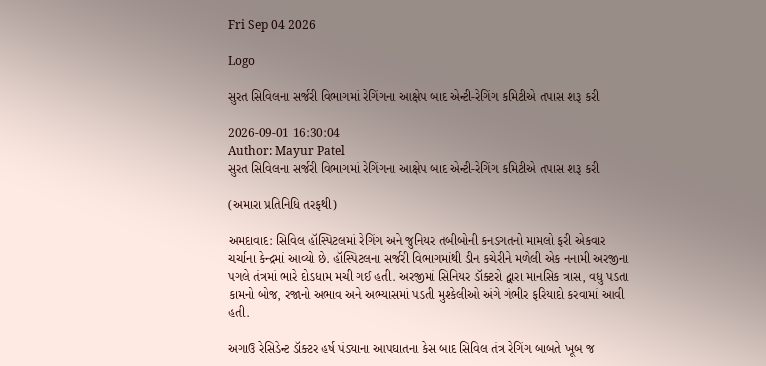Fri Sep 04 2026

Logo

સુરત સિવિલના સર્જરી વિભાગમાં રેગિંગના આક્ષેપ બાદ એન્ટી-રેગિંગ કમિટીએ તપાસ શરૂ કરી

2026-09-01 16:30:04
Author: Mayur Patel
સુરત સિવિલના સર્જરી વિભાગમાં રેગિંગના આક્ષેપ બાદ એન્ટી-રેગિંગ કમિટીએ તપાસ શરૂ કરી

(અમારા પ્રતિનિધિ તરફથી)

અમદાવાદ: સિવિલ હૉસ્પિટલમાં રેગિંગ અને જુનિયર તબીબોની કનડગતનો મામલો ફરી એકવાર ચર્ચાના કેન્દ્રમાં આવ્યો છે. હૉસ્પિટલના સર્જરી વિભાગમાંથી ડીન કચેરીને મળેલી એક નનામી અરજીના પગલે તંત્રમાં ભારે દોડધામ મચી ગઈ હતી. અરજીમાં સિનિયર ડૉક્ટરો દ્વારા માનસિક ત્રાસ, વધુ પડતા કામનો બોજ, રજાનો અભાવ અને અભ્યાસમાં પડતી મુશ્કેલીઓ અંગે ગંભીર ફરિયાદો કરવામાં આવી હતી.

અગાઉ રેસિડેન્ટ ડૉક્ટર હર્ષ પંડ્યાના આપઘાતના કેસ બાદ સિવિલ તંત્ર રેગિંગ બાબતે ખૂબ જ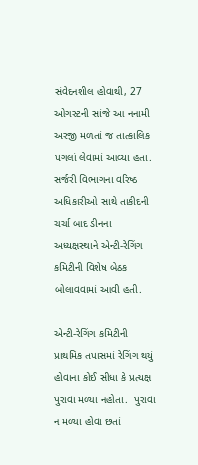સંવેદનશીલ હોવાથી, 27 ઓગસ્ટની સાંજે આ નનામી અરજી મળતાં જ તાત્કાલિક પગલાં લેવામાં આવ્યા હતા. સર્જરી વિભાગના વરિષ્ઠ અધિકારીઓ સાથે તાકીદની ચર્ચા બાદ ડીનના અધ્યક્ષસ્થાને એન્ટી-રેગિંગ કમિટીની વિશેષ બેઠક બોલાવવામાં આવી હતી.

એન્ટી-રેગિંગ કમિટીની પ્રાથમિક તપાસમાં રેગિંગ થયું હોવાના કોઈ સીધા કે પ્રત્યક્ષ પુરાવા મળ્યા નહોતા.  પુરાવા ન મળ્યા હોવા છતાં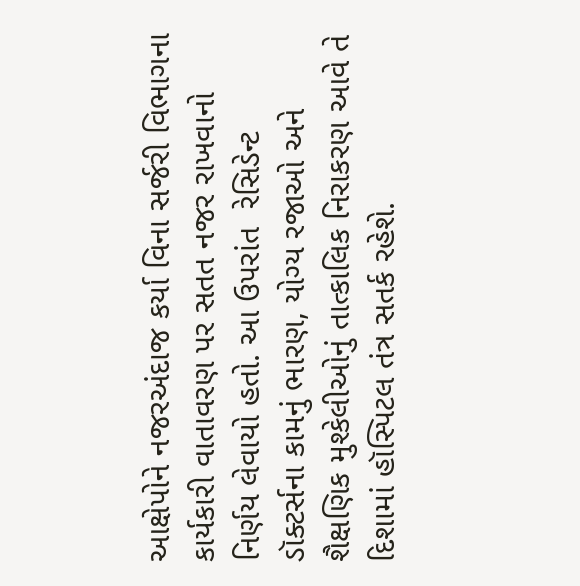આક્ષેપોને નજરઅંદાજ કર્યા વિના સર્જરી વિભાગના કાર્યકારી વાતાવરણ પર સતત નજર રાખવાનો નિર્ણય લેવાયો હતો. આ ઉપરાંત  રેસિડેન્ટ ડૉક્ટર્સના કામનું ભારણ, યોગ્ય રજાઓ અને શૈક્ષણિક મુશ્કેલીઓનું તાત્કાલિક નિરાકરણ આવે તે દિશામાં હૉસ્પિટલ તંત્ર સતર્ક રહેશે.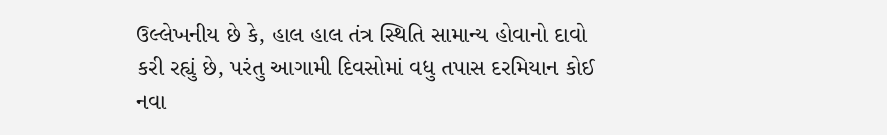ઉલ્લેખનીય છે કે, હાલ હાલ તંત્ર સ્થિતિ સામાન્ય હોવાનો દાવો કરી રહ્યું છે, પરંતુ આગામી દિવસોમાં વધુ તપાસ દરમિયાન કોઈ નવા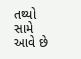તથ્યો સામે આવે છે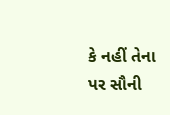કે નહીં તેના પર સૌની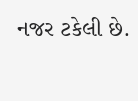નજર ટકેલી છે.